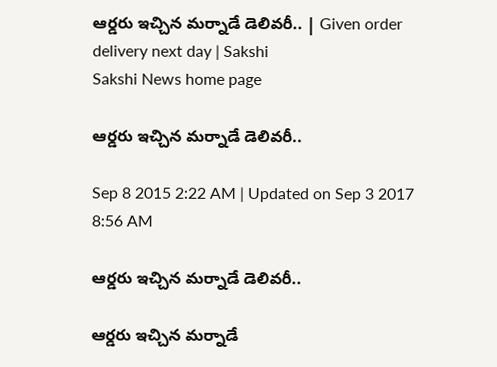ఆర్డరు ఇచ్చిన మర్నాడే డెలివరీ.. | Given order delivery next day | Sakshi
Sakshi News home page

ఆర్డరు ఇచ్చిన మర్నాడే డెలివరీ..

Sep 8 2015 2:22 AM | Updated on Sep 3 2017 8:56 AM

ఆర్డరు ఇచ్చిన మర్నాడే డెలివరీ..

ఆర్డరు ఇచ్చిన మర్నాడే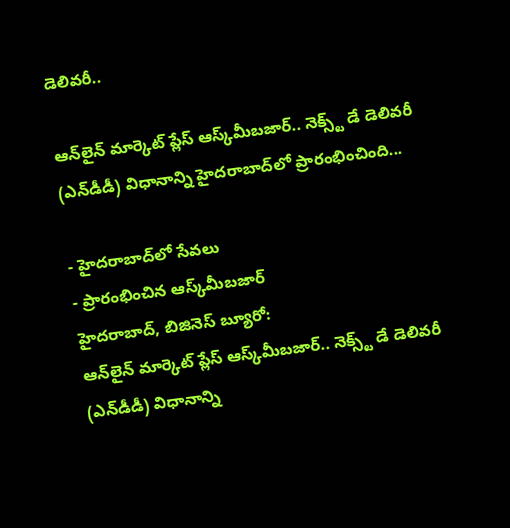డెలివరీ..

ఆన్‌లైన్ మార్కెట్ ప్లేస్ ఆస్క్‌మీబజార్.. నెక్స్ట్ డే డెలివరీ (ఎన్‌డీడీ) విధానాన్ని హైదరాబాద్‌లో ప్రారంభించింది...

- హైదరాబాద్‌లో సేవలు
- ప్రారంభించిన ఆస్క్‌మీబజార్
హైదరాబాద్, బిజినెస్ బ్యూరో:
ఆన్‌లైన్ మార్కెట్ ప్లేస్ ఆస్క్‌మీబజార్.. నెక్స్ట్ డే డెలివరీ (ఎన్‌డీడీ) విధానాన్ని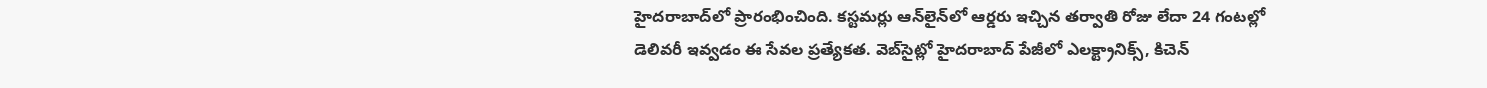హైదరాబాద్‌లో ప్రారంభించింది. కస్టమర్లు ఆన్‌లైన్‌లో ఆర్డరు ఇచ్చిన తర్వాతి రోజు లేదా 24 గంటల్లో డెలివరీ ఇవ్వడం ఈ సేవల ప్రత్యేకత. వెబ్‌సైట్లో హైదరాబాద్ పేజీలో ఎలక్ట్రానిక్స్, కిచెన్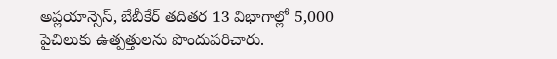అప్లయాన్సెస్, బేబీకేర్ తదితర 13 విభాగాల్లో 5,000 పైచిలుకు ఉత్పత్తులను పొందుపరిచారు.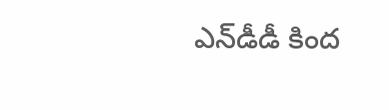ఎన్‌డీడీ కింద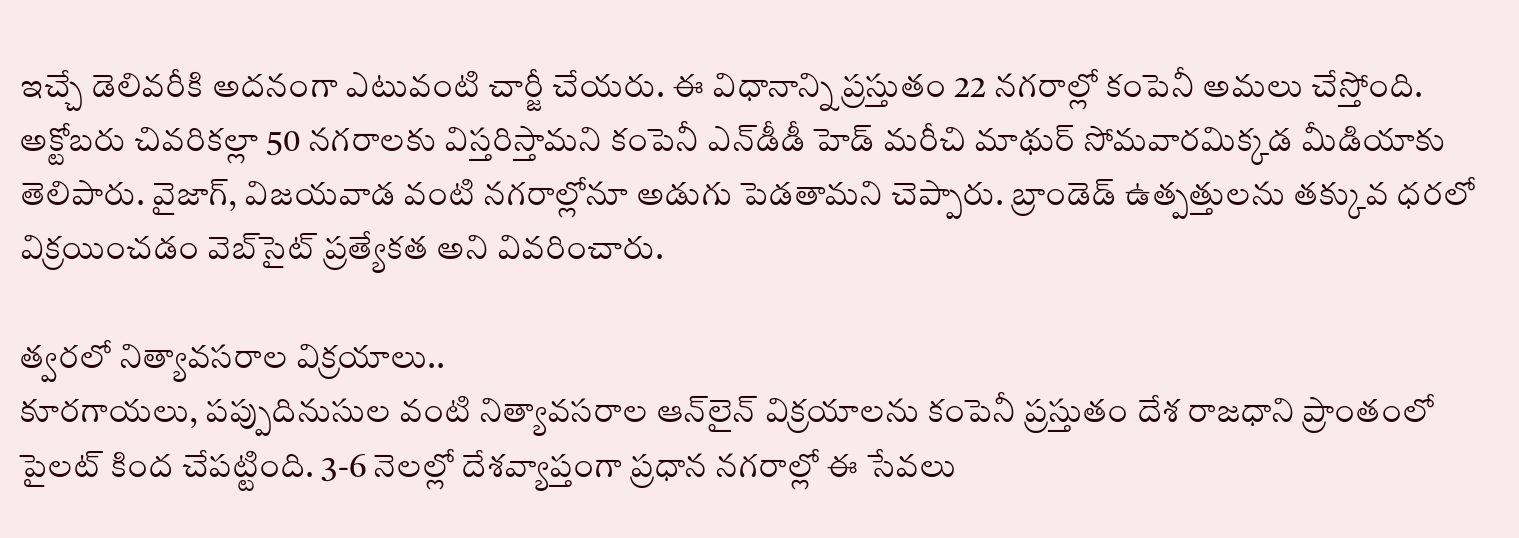ఇచ్చే డెలివరీకి అదనంగా ఎటువంటి చార్జీ చేయరు. ఈ విధానాన్ని ప్రస్తుతం 22 నగరాల్లో కంపెనీ అమలు చేస్తోంది. అక్టోబరు చివరికల్లా 50 నగరాలకు విస్తరిస్తామని కంపెనీ ఎన్‌డీడీ హెడ్ మరీచి మాథుర్ సోమవారమిక్కడ మీడియాకు తెలిపారు. వైజాగ్, విజయవాడ వంటి నగరాల్లోనూ అడుగు పెడతామని చెప్పారు. బ్రాండెడ్ ఉత్పత్తులను తక్కువ ధరలో విక్రయించడం వెబ్‌సైట్ ప్రత్యేకత అని వివరించారు.

త్వరలో నిత్యావసరాల విక్రయాలు..
కూరగాయలు, పప్పుదినుసుల వంటి నిత్యావసరాల ఆన్‌లైన్ విక్రయాలను కంపెనీ ప్రస్తుతం దేశ రాజధాని ప్రాంతంలో పైలట్ కింద చేపట్టింది. 3-6 నెలల్లో దేశవ్యాప్తంగా ప్రధాన నగరాల్లో ఈ సేవలు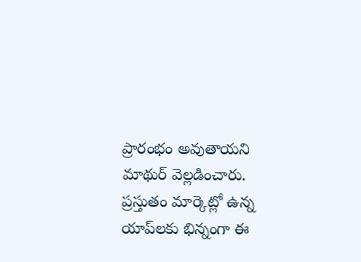ప్రారంభం అవుతాయని మాథుర్ వెల్లడించారు. ప్రస్తుతం మార్కెట్లో ఉన్న యాప్‌లకు భిన్నంగా ఈ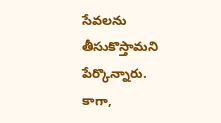సేవలను తీసుకొస్తామని పేర్కొన్నారు. కాగా,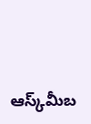ఆస్క్‌మీబ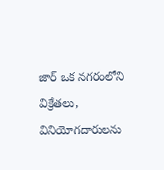జార్ ఒక నగరంలోని విక్రేతలు, వినియోగదారులను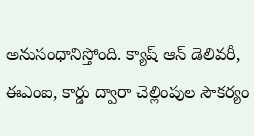అనుసంధానిస్తోంది. క్యాష్ ఆన్ డెలివరీ, ఈఎంఐ, కార్డు ద్వారా చెల్లింపుల సౌకర్యం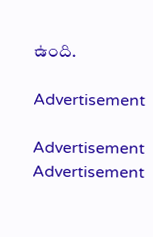ఉంది.

Advertisement

Advertisement
Advertisement